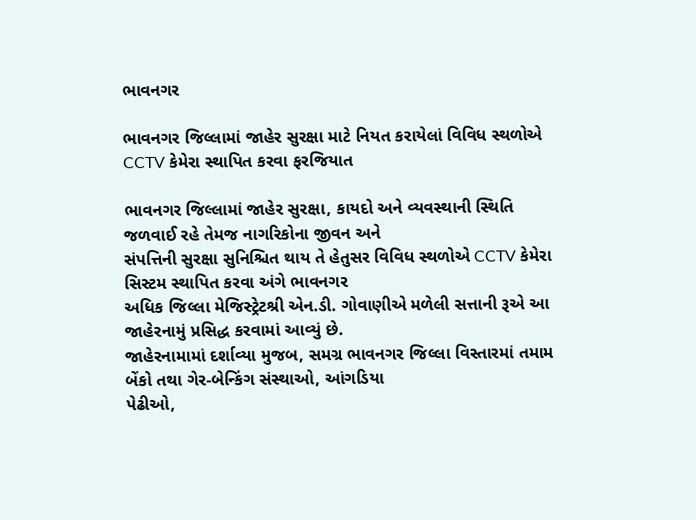ભાવનગર

ભાવનગર જિલ્લામાં જાહેર સુરક્ષા માટે નિયત કરાયેલાં વિવિધ સ્થળોએ CCTV કેમેરા સ્થાપિત કરવા ફરજિયાત

ભાવનગર જિલ્લામાં જાહેર સુરક્ષા, કાયદો અને વ્યવસ્થાની સ્થિતિ જળવાઈ રહે તેમજ નાગરિકોના જીવન અને
સંપત્તિની સુરક્ષા સુનિશ્ચિત થાય તે હેતુસર વિવિધ સ્થળોએ CCTV કેમેરા સિસ્ટમ સ્થાપિત કરવા અંગે ભાવનગર
અધિક જિલ્લા મેજિસ્ટ્રેટશ્રી એન.ડી. ગોવાણીએ મળેલી સત્તાની રૂએ આ જાહેરનામું પ્રસિદ્ધ કરવામાં આવ્યું છે.
જાહેરનામામાં દર્શાવ્યા મુજબ, સમગ્ર ભાવનગર જિલ્લા વિસ્તારમાં તમામ બેંકો તથા ગેર-બેન્કિંગ સંસ્થાઓ, આંગડિયા
પેઢીઓ,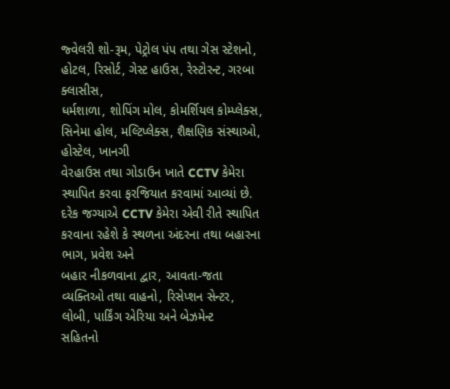જ્વેલરી શો-રૂમ, પેટ્રોલ પંપ તથા ગેસ સ્ટેશનો, હોટલ, રિસોર્ટ, ગેસ્ટ હાઉસ, રેસ્ટોરન્ટ, ગરબા ક્લાસીસ,
ધર્મશાળા, શોપિંગ મોલ, કોમર્શિયલ કોમ્પ્લેક્સ, સિનેમા હોલ, મલ્ટિપ્લેક્સ, શૈક્ષણિક સંસ્થાઓ, હોસ્ટેલ, ખાનગી
વેરહાઉસ તથા ગોડાઉન ખાતે CCTV કેમેરા સ્થાપિત કરવા ફરજિયાત કરવામાં આવ્યાં છે.
દરેક જગ્યાએ CCTV કેમેરા એવી રીતે સ્થાપિત કરવાના રહેશે કે સ્થળના અંદરના તથા બહારના ભાગ, પ્રવેશ અને
બહાર નીકળવાના દ્વાર, આવતા-જતા વ્યક્તિઓ તથા વાહનો, રિસેપ્શન સેન્ટર, લોબી, પાર્કિંગ એરિયા અને બેઝમેન્ટ
સહિતનો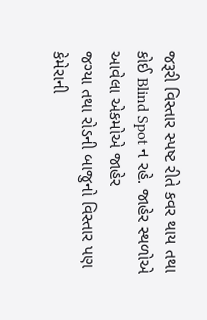જરૂરી વિસ્તાર સ્પષ્ટ રીતે કવર થાય તથા કોઈ Blind Spot ન રહે. જાહેર સ્થળોએ આવેલા એકમોએ જાહેર
જગ્યા તથા રોડની બાજુનો વિસ્તાર પણ કેમેરાની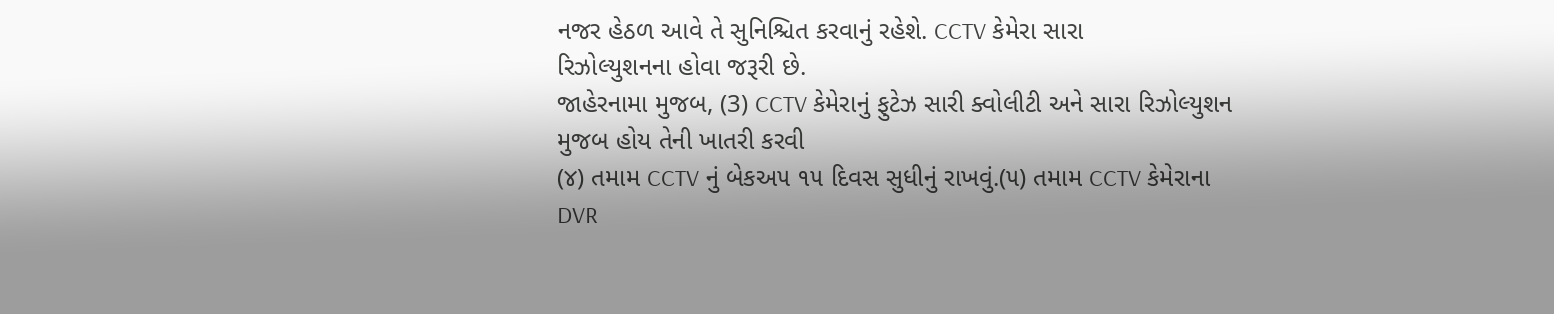નજર હેઠળ આવે તે સુનિશ્ચિત કરવાનું રહેશે. CCTV કેમેરા સારા
રિઝોલ્યુશનના હોવા જરૂરી છે.
જાહેરનામા મુજબ, (3) CCTV કેમેરાનું ફુટેઝ સારી ક્વોલીટી અને સારા રિઝોલ્યુશન મુજબ હોય તેની ખાતરી કરવી
(૪) તમામ CCTV નું બેકઅ૫ ૧૫ દિવસ સુધીનું રાખવું.(૫) તમામ CCTV કેમેરાના DVR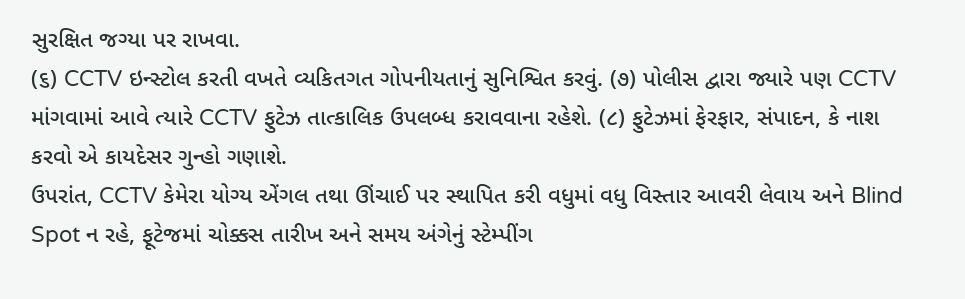સુરક્ષિત જગ્યા પર રાખવા.
(૬) CCTV ઇન્સ્ટોલ કરતી વખતે વ્યકિતગત ગોપનીયતાનું સુનિશ્વિત કરવું. (૭) પોલીસ દ્વારા જ્યારે પણ CCTV
માંગવામાં આવે ત્યારે CCTV ફુટેઝ તાત્કાલિક ઉપલબ્ધ કરાવવાના રહેશે. (૮) ફુટેઝમાં ફેરફાર, સંપાદન, કે નાશ
કરવો એ કાયદેસર ગુન્હો ગણાશે.
ઉપરાંત, CCTV કેમેરા યોગ્ય એંગલ તથા ઊંચાઈ પર સ્થાપિત કરી વધુમાં વધુ વિસ્તાર આવરી લેવાય અને Blind
Spot ન રહે, ફૂટેજમાં ચોક્કસ તારીખ અને સમય અંગેનું સ્ટેમ્પીંગ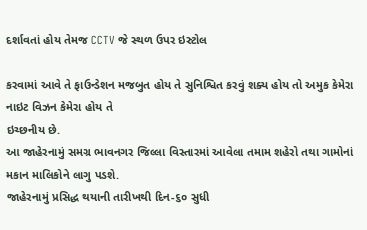દર્શાવતાં હોય તેમજ CCTV જે સ્થળ ઉપર ઇસ્ટોલ

કરવામાં આવે તે ફાઉન્ડેશન મજબુત હોય તે સુનિશ્વિત કરવું શક્ય હોય તો અમુક કેમેરા નાઇટ વિઝન કેમેરા હોય તે
ઇચ્છનીય છે.
આ જાહેરનામું સમગ્ર ભાવનગર જિલ્લા વિસ્તારમાં આવેલા તમામ શહેરો તથા ગામોનાં મકાન માલિકોને લાગુ પડશે.
જાહેરનામું પ્રસિદ્ધ થયાની તારીખથી દિન-૬૦ સુધી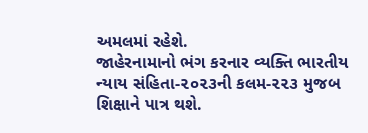અમલમાં રહેશે.
જાહેરનામાનો ભંગ કરનાર વ્યક્તિ ભારતીય ન્યાય સંહિતા-૨૦૨૩ની કલમ-૨૨૩ મુજબ શિક્ષાને પાત્ર થશે.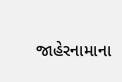જાહેરનામાના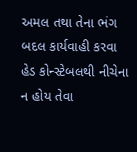અમલ તથા તેના ભંગ બદલ કાર્યવાહી કરવા હેડ કોન્સ્ટેબલથી નીચેના ન હોય તેવા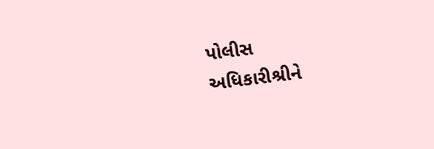પોલીસ
અધિકારીશ્રીને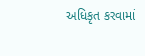અધિકૃત કરવામાં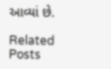આવ્યાં છે.

Related Posts